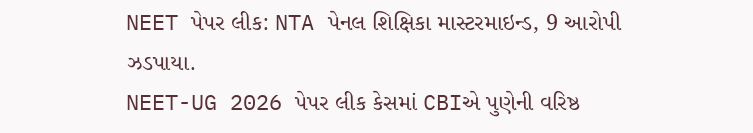NEET પેપર લીક: NTA પેનલ શિક્ષિકા માસ્ટરમાઇન્ડ, 9 આરોપી ઝડપાયા.
NEET-UG 2026 પેપર લીક કેસમાં CBIએ પુણેની વરિષ્ઠ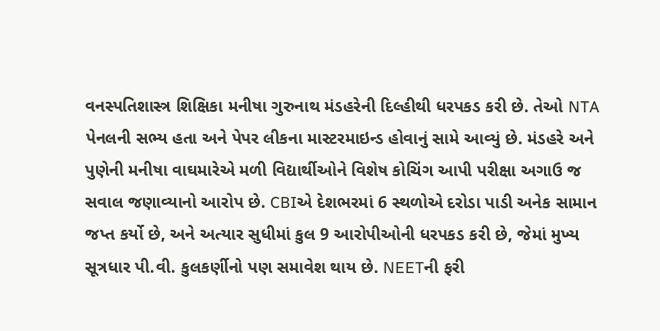વનસ્પતિશાસ્ત્ર શિક્ષિકા મનીષા ગુરુનાથ મંડહરેની દિલ્હીથી ધરપકડ કરી છે. તેઓ NTA પેનલની સભ્ય હતા અને પેપર લીકના માસ્ટરમાઇન્ડ હોવાનું સામે આવ્યું છે. મંડહરે અને પુણેની મનીષા વાઘમારેએ મળી વિદ્યાર્થીઓને વિશેષ કોચિંગ આપી પરીક્ષા અગાઉ જ સવાલ જણાવ્યાનો આરોપ છે. CBIએ દેશભરમાં 6 સ્થળોએ દરોડા પાડી અનેક સામાન જપ્ત કર્યો છે, અને અત્યાર સુધીમાં કુલ 9 આરોપીઓની ધરપકડ કરી છે, જેમાં મુખ્ય સૂત્રધાર પી.વી. કુલકર્ણીનો પણ સમાવેશ થાય છે. NEETની ફરી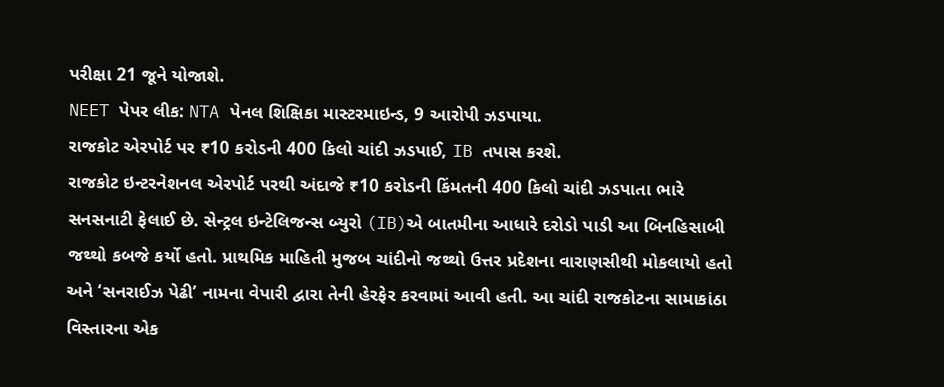પરીક્ષા 21 જૂને યોજાશે.
NEET પેપર લીક: NTA પેનલ શિક્ષિકા માસ્ટરમાઇન્ડ, 9 આરોપી ઝડપાયા.
રાજકોટ એરપોર્ટ પર ₹10 કરોડની 400 કિલો ચાંદી ઝડપાઈ, IB તપાસ કરશે.
રાજકોટ ઇન્ટરનેશનલ એરપોર્ટ પરથી અંદાજે ₹10 કરોડની કિંમતની 400 કિલો ચાંદી ઝડપાતા ભારે સનસનાટી ફેલાઈ છે. સેન્ટ્રલ ઇન્ટેલિજન્સ બ્યુરો (IB)એ બાતમીના આધારે દરોડો પાડી આ બિનહિસાબી જથ્થો કબજે કર્યો હતો. પ્રાથમિક માહિતી મુજબ ચાંદીનો જથ્થો ઉત્તર પ્રદેશના વારાણસીથી મોકલાયો હતો અને ‘સનરાઈઝ પેઢી’ નામના વેપારી દ્વારા તેની હેરફેર કરવામાં આવી હતી. આ ચાંદી રાજકોટના સામાકાંઠા વિસ્તારના એક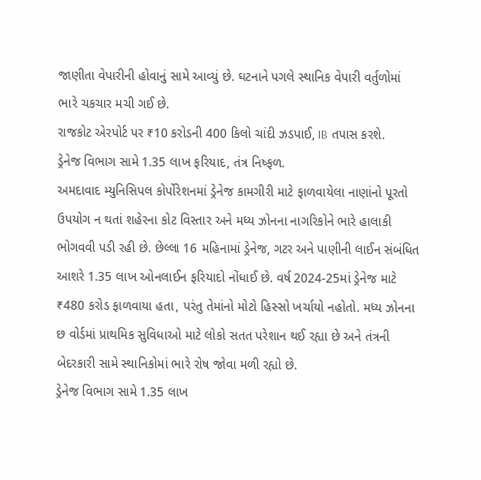જાણીતા વેપારીની હોવાનું સામે આવ્યું છે. ઘટનાને પગલે સ્થાનિક વેપારી વર્તુળોમાં ભારે ચકચાર મચી ગઈ છે.
રાજકોટ એરપોર્ટ પર ₹10 કરોડની 400 કિલો ચાંદી ઝડપાઈ, IB તપાસ કરશે.
ડ્રેનેજ વિભાગ સામે 1.35 લાખ ફરિયાદ, તંત્ર નિષ્ફળ.
અમદાવાદ મ્યુનિસિપલ કોર્પોરેશનમાં ડ્રેનેજ કામગીરી માટે ફાળવાયેલા નાણાંનો પૂરતો ઉપયોગ ન થતાં શહેરના કોટ વિસ્તાર અને મધ્ય ઝોનના નાગરિકોને ભારે હાલાકી ભોગવવી પડી રહી છે. છેલ્લા 16 મહિનામાં ડ્રેનેજ, ગટર અને પાણીની લાઈન સંબંધિત આશરે 1.35 લાખ ઓનલાઈન ફરિયાદો નોંધાઈ છે. વર્ષ 2024-25માં ડ્રેનેજ માટે ₹480 કરોડ ફાળવાયા હતા, પરંતુ તેમાંનો મોટો હિસ્સો ખર્ચાયો નહોતો. મધ્ય ઝોનના છ વોર્ડમાં પ્રાથમિક સુવિધાઓ માટે લોકો સતત પરેશાન થઈ રહ્યા છે અને તંત્રની બેદરકારી સામે સ્થાનિકોમાં ભારે રોષ જોવા મળી રહ્યો છે.
ડ્રેનેજ વિભાગ સામે 1.35 લાખ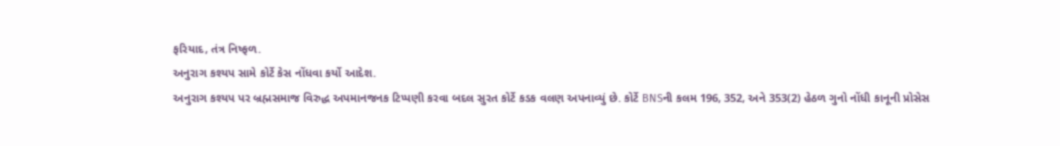ફરિયાદ, તંત્ર નિષ્ફળ.
અનુરાગ કશ્યપ સામે કોર્ટે કેસ નોંધવા કર્યો આદેશ.
અનુરાગ કશ્યપ પર બ્રહ્મસમાજ વિરુદ્ધ અપમાનજનક ટિપ્પણી કરવા બદલ સુરત કોર્ટે કડક વલણ અપનાવ્યું છે. કોર્ટે BNSની કલમ 196, 352, અને 353(2) હેઠળ ગુનો નોંધી કાનૂની પ્રોસેસ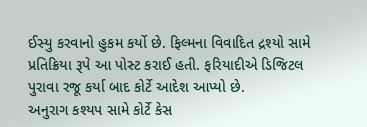ઈસ્યુ કરવાનો હુકમ કર્યો છે. ફિલ્મના વિવાદિત દ્રશ્યો સામે પ્રતિક્રિયા રૂપે આ પોસ્ટ કરાઈ હતી. ફરિયાદીએ ડિજિટલ પુરાવા રજૂ કર્યા બાદ કોર્ટે આદેશ આપ્યો છે.
અનુરાગ કશ્યપ સામે કોર્ટે કેસ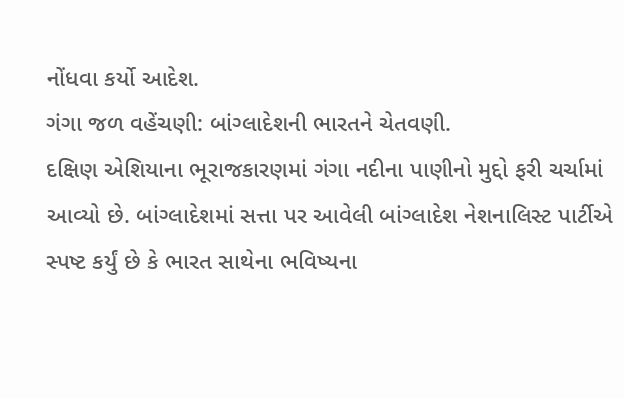નોંધવા કર્યો આદેશ.
ગંગા જળ વહેંચણી: બાંગ્લાદેશની ભારતને ચેતવણી.
દક્ષિણ એશિયાના ભૂરાજકારણમાં ગંગા નદીના પાણીનો મુદ્દો ફરી ચર્ચામાં આવ્યો છે. બાંગ્લાદેશમાં સત્તા પર આવેલી બાંગ્લાદેશ નેશનાલિસ્ટ પાર્ટીએ સ્પષ્ટ કર્યું છે કે ભારત સાથેના ભવિષ્યના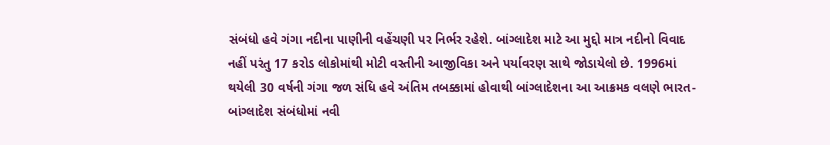સંબંધો હવે ગંગા નદીના પાણીની વહેંચણી પર નિર્ભર રહેશે. બાંગ્લાદેશ માટે આ મુદ્દો માત્ર નદીનો વિવાદ નહીં પરંતુ 17 કરોડ લોકોમાંથી મોટી વસ્તીની આજીવિકા અને પર્યાવરણ સાથે જોડાયેલો છે. 1996માં થયેલી 30 વર્ષની ગંગા જળ સંધિ હવે અંતિમ તબક્કામાં હોવાથી બાંગ્લાદેશના આ આક્રમક વલણે ભારત-બાંગ્લાદેશ સંબંધોમાં નવી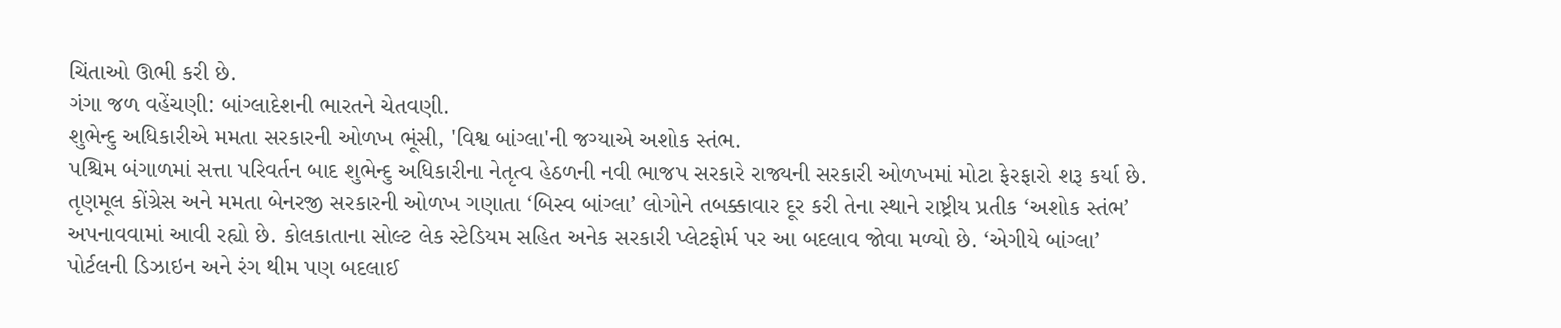ચિંતાઓ ઊભી કરી છે.
ગંગા જળ વહેંચણી: બાંગ્લાદેશની ભારતને ચેતવણી.
શુભેન્દુ અધિકારીએ મમતા સરકારની ઓળખ ભૂંસી, 'વિશ્વ બાંગ્લા'ની જગ્યાએ અશોક સ્તંભ.
પશ્ચિમ બંગાળમાં સત્તા પરિવર્તન બાદ શુભેન્દુ અધિકારીના નેતૃત્વ હેઠળની નવી ભાજપ સરકારે રાજ્યની સરકારી ઓળખમાં મોટા ફેરફારો શરૂ કર્યા છે. તૃણમૂલ કોંગ્રેસ અને મમતા બેનરજી સરકારની ઓળખ ગણાતા ‘બિસ્વ બાંગ્લા’ લોગોને તબક્કાવાર દૂર કરી તેના સ્થાને રાષ્ટ્રીય પ્રતીક ‘અશોક સ્તંભ’ અપનાવવામાં આવી રહ્યો છે. કોલકાતાના સોલ્ટ લેક સ્ટેડિયમ સહિત અનેક સરકારી પ્લેટફોર્મ પર આ બદલાવ જોવા મળ્યો છે. ‘એગીયે બાંગ્લા’ પોર્ટલની ડિઝાઇન અને રંગ થીમ પણ બદલાઈ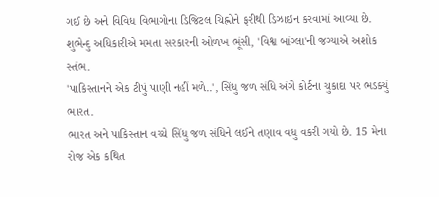ગઈ છે અને વિવિધ વિભાગોના ડિજિટલ ચિહ્નોને ફરીથી ડિઝાઇન કરવામાં આવ્યા છે.
શુભેન્દુ અધિકારીએ મમતા સરકારની ઓળખ ભૂંસી, 'વિશ્વ બાંગ્લા'ની જગ્યાએ અશોક સ્તંભ.
'પાકિસ્તાનને એક ટીપું પાણી નહીં મળે..', સિંધુ જળ સંધિ અંગે કોર્ટના ચુકાદા પર ભડક્યું ભારત.
ભારત અને પાકિસ્તાન વચ્ચે સિંધુ જળ સંધિને લઈને તણાવ વધુ વકરી ગયો છે. 15 મેના રોજ એક કથિત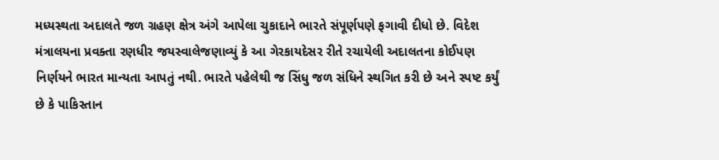મધ્યસ્થતા અદાલતે જળ ગ્રહણ ક્ષેત્ર અંગે આપેલા ચુકાદાને ભારતે સંપૂર્ણપણે ફગાવી દીધો છે. વિદેશ મંત્રાલયના પ્રવક્તા રણધીર જયસ્વાલેજણાવ્યું કે આ ગેરકાયદેસર રીતે રચાયેલી અદાલતના કોઈપણ નિર્ણયને ભારત માન્યતા આપતું નથી. ભારતે પહેલેથી જ સિંધુ જળ સંધિને સ્થગિત કરી છે અને સ્પષ્ટ કર્યું છે કે પાકિસ્તાન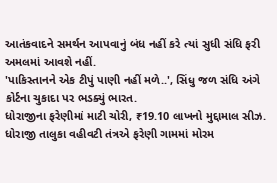આતંકવાદને સમર્થન આપવાનું બંધ નહીં કરે ત્યાં સુધી સંધિ ફરી અમલમાં આવશે નહીં.
'પાકિસ્તાનને એક ટીપું પાણી નહીં મળે..', સિંધુ જળ સંધિ અંગે કોર્ટના ચુકાદા પર ભડક્યું ભારત.
ધોરાજીના ફરેણીમાં માટી ચોરી, ₹19.10 લાખનો મુદ્દામાલ સીઝ.
ધોરાજી તાલુકા વહીવટી તંત્રએ ફરેણી ગામમાં મોરમ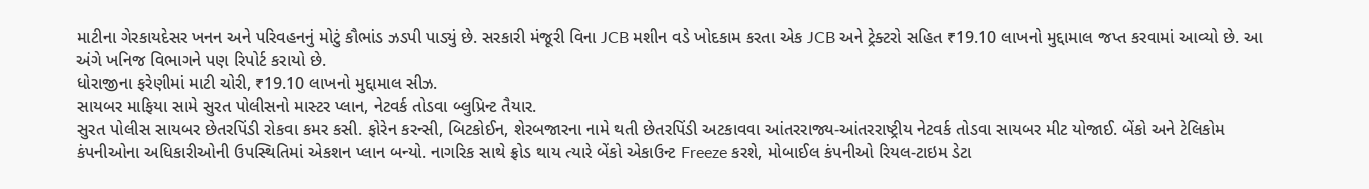માટીના ગેરકાયદેસર ખનન અને પરિવહનનું મોટું કૌભાંડ ઝડપી પાડ્યું છે. સરકારી મંજૂરી વિના JCB મશીન વડે ખોદકામ કરતા એક JCB અને ટ્રેક્ટરો સહિત ₹19.10 લાખનો મુદ્દામાલ જપ્ત કરવામાં આવ્યો છે. આ અંગે ખનિજ વિભાગને પણ રિપોર્ટ કરાયો છે.
ધોરાજીના ફરેણીમાં માટી ચોરી, ₹19.10 લાખનો મુદ્દામાલ સીઝ.
સાયબર માફિયા સામે સુરત પોલીસનો માસ્ટર પ્લાન, નેટવર્ક તોડવા બ્લુપ્રિન્ટ તૈયાર.
સુરત પોલીસ સાયબર છેતરપિંડી રોકવા કમર કસી. ફોરેન કરન્સી, બિટકોઈન, શેરબજારના નામે થતી છેતરપિંડી અટકાવવા આંતરરાજ્ય-આંતરરાષ્ટ્રીય નેટવર્ક તોડવા સાયબર મીટ યોજાઈ. બેંકો અને ટેલિકોમ કંપનીઓના અધિકારીઓની ઉપસ્થિતિમાં એકશન પ્લાન બન્યો. નાગરિક સાથે ફ્રોડ થાય ત્યારે બેંકો એકાઉન્ટ Freeze કરશે, મોબાઈલ કંપનીઓ રિયલ-ટાઇમ ડેટા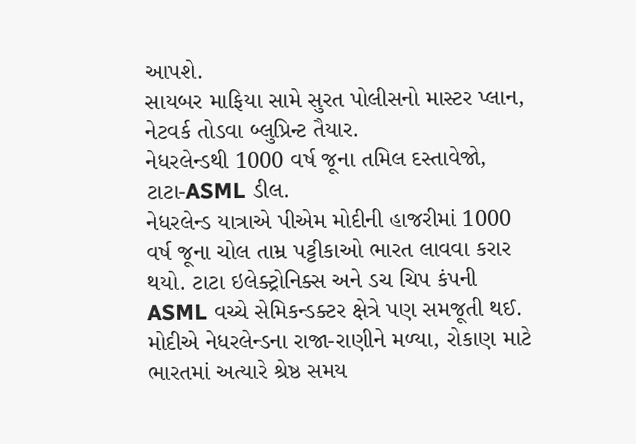આપશે.
સાયબર માફિયા સામે સુરત પોલીસનો માસ્ટર પ્લાન, નેટવર્ક તોડવા બ્લુપ્રિન્ટ તૈયાર.
નેધરલેન્ડથી 1000 વર્ષ જૂના તમિલ દસ્તાવેજો, ટાટા-ASML ડીલ.
નેધરલેન્ડ યાત્રાએ પીએમ મોદીની હાજરીમાં 1000 વર્ષ જૂના ચોલ તામ્ર પટ્ટીકાઓ ભારત લાવવા કરાર થયો. ટાટા ઇલેક્ટ્રોનિક્સ અને ડચ ચિપ કંપની ASML વચ્ચે સેમિકન્ડક્ટર ક્ષેત્રે પણ સમજૂતી થઈ. મોદીએ નેધરલેન્ડના રાજા-રાણીને મળ્યા, રોકાણ માટે ભારતમાં અત્યારે શ્રેષ્ઠ સમય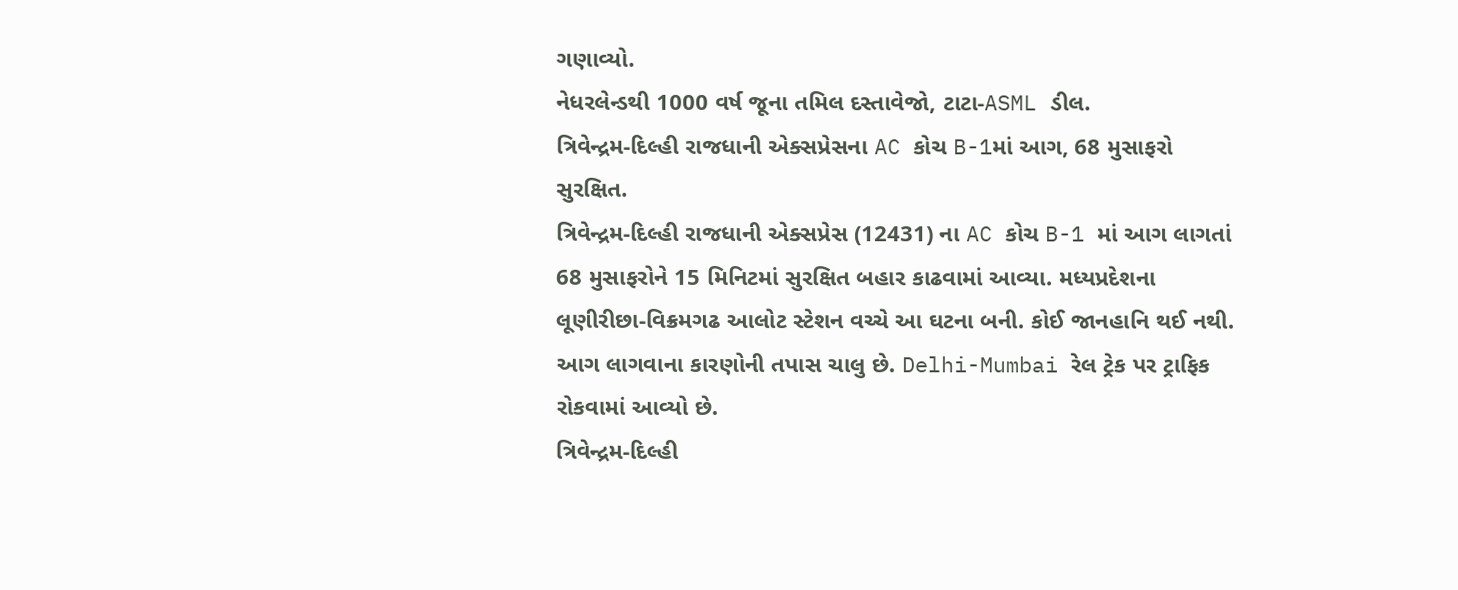ગણાવ્યો.
નેધરલેન્ડથી 1000 વર્ષ જૂના તમિલ દસ્તાવેજો, ટાટા-ASML ડીલ.
ત્રિવેન્દ્રમ-દિલ્હી રાજધાની એક્સપ્રેસના AC કોચ B-1માં આગ, 68 મુસાફરો સુરક્ષિત.
ત્રિવેન્દ્રમ-દિલ્હી રાજધાની એક્સપ્રેસ (12431) ના AC કોચ B-1 માં આગ લાગતાં 68 મુસાફરોને 15 મિનિટમાં સુરક્ષિત બહાર કાઢવામાં આવ્યા. મધ્યપ્રદેશના લૂણીરીછા-વિક્રમગઢ આલોટ સ્ટેશન વચ્ચે આ ઘટના બની. કોઈ જાનહાનિ થઈ નથી. આગ લાગવાના કારણોની તપાસ ચાલુ છે. Delhi-Mumbai રેલ ટ્રેક પર ટ્રાફિક રોકવામાં આવ્યો છે.
ત્રિવેન્દ્રમ-દિલ્હી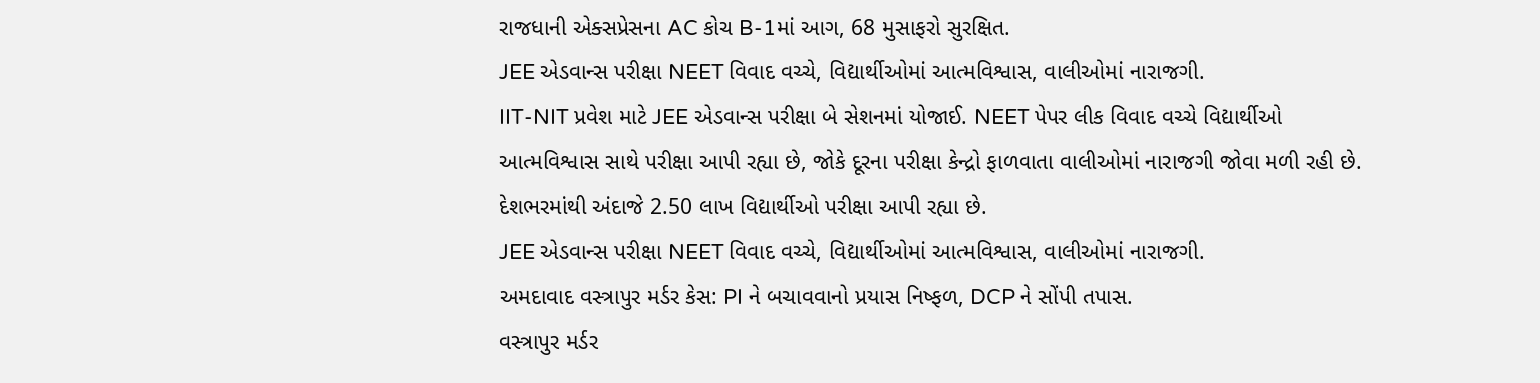રાજધાની એક્સપ્રેસના AC કોચ B-1માં આગ, 68 મુસાફરો સુરક્ષિત.
JEE એડવાન્સ પરીક્ષા NEET વિવાદ વચ્ચે, વિદ્યાર્થીઓમાં આત્મવિશ્વાસ, વાલીઓમાં નારાજગી.
IIT-NIT પ્રવેશ માટે JEE એડવાન્સ પરીક્ષા બે સેશનમાં યોજાઈ. NEET પેપર લીક વિવાદ વચ્ચે વિદ્યાર્થીઓ આત્મવિશ્વાસ સાથે પરીક્ષા આપી રહ્યા છે, જોકે દૂરના પરીક્ષા કેન્દ્રો ફાળવાતા વાલીઓમાં નારાજગી જોવા મળી રહી છે. દેશભરમાંથી અંદાજે 2.50 લાખ વિદ્યાર્થીઓ પરીક્ષા આપી રહ્યા છે.
JEE એડવાન્સ પરીક્ષા NEET વિવાદ વચ્ચે, વિદ્યાર્થીઓમાં આત્મવિશ્વાસ, વાલીઓમાં નારાજગી.
અમદાવાદ વસ્ત્રાપુર મર્ડર કેસ: PI ને બચાવવાનો પ્રયાસ નિષ્ફળ, DCP ને સોંપી તપાસ.
વસ્ત્રાપુર મર્ડર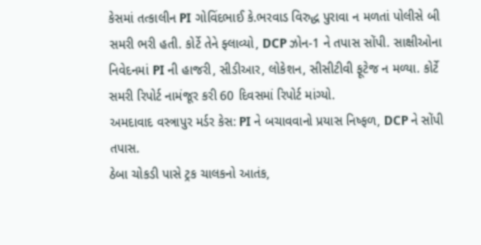કેસમાં તત્કાલીન PI ગોવિંદભાઈ કે.ભરવાડ વિરુદ્ધ પુરાવા ન મળતાં પોલીસે બી સમરી ભરી હતી. કોર્ટે તેને ફ્લાવ્યો, DCP ઝોન-1 ને તપાસ સોંપી. સાક્ષીઓના નિવેદનમાં PI ની હાજરી, સીડીઆર, લોકેશન, સીસીટીવી ફૂટેજ ન મળ્યા. કોર્ટે સમરી રિપોર્ટ નામંજૂર કરી 60 દિવસમાં રિપોર્ટ માંગ્યો.
અમદાવાદ વસ્ત્રાપુર મર્ડર કેસ: PI ને બચાવવાનો પ્રયાસ નિષ્ફળ, DCP ને સોંપી તપાસ.
ઠેબા ચોકડી પાસે ટ્રક ચાલકનો આતંક,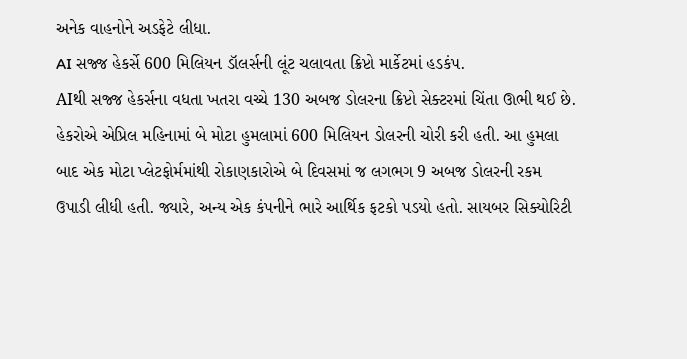અનેક વાહનોને અડફેટે લીધા.
AI સજ્જ હેકર્સે 600 મિલિયન ડૉલર્સની લૂંટ ચલાવતા ક્રિપ્ટો માર્કેટમાં હડકંપ.
AIથી સજ્જ હેકર્સના વધતા ખતરા વચ્ચે 130 અબજ ડોલરના ક્રિપ્ટો સેક્ટરમાં ચિંતા ઊભી થઈ છે. હેકરોએ એપ્રિલ મહિનામાં બે મોટા હુમલામાં 600 મિલિયન ડોલરની ચોરી કરી હતી. આ હુમલા બાદ એક મોટા પ્લેટફોર્મમાંથી રોકાણકારોએ બે દિવસમાં જ લગભગ 9 અબજ ડોલરની રકમ ઉપાડી લીધી હતી. જ્યારે, અન્ય એક કંપનીને ભારે આર્થિક ફટકો પડયો હતો. સાયબર સિક્યોરિટી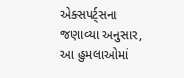એક્સપર્ટ્સના જણાવ્યા અનુસાર, આ હુમલાઓમાં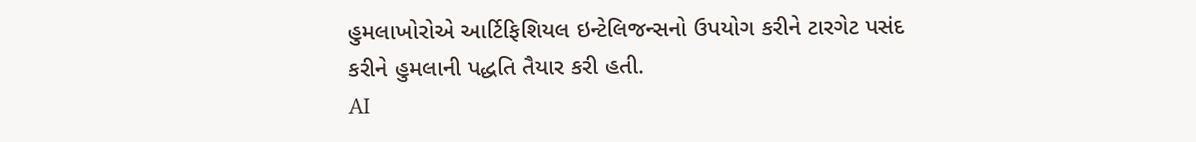હુમલાખોરોએ આર્ટિફિશિયલ ઇન્ટેલિજન્સનો ઉપયોગ કરીને ટારગેટ પસંદ કરીને હુમલાની પદ્ધતિ તૈયાર કરી હતી.
AI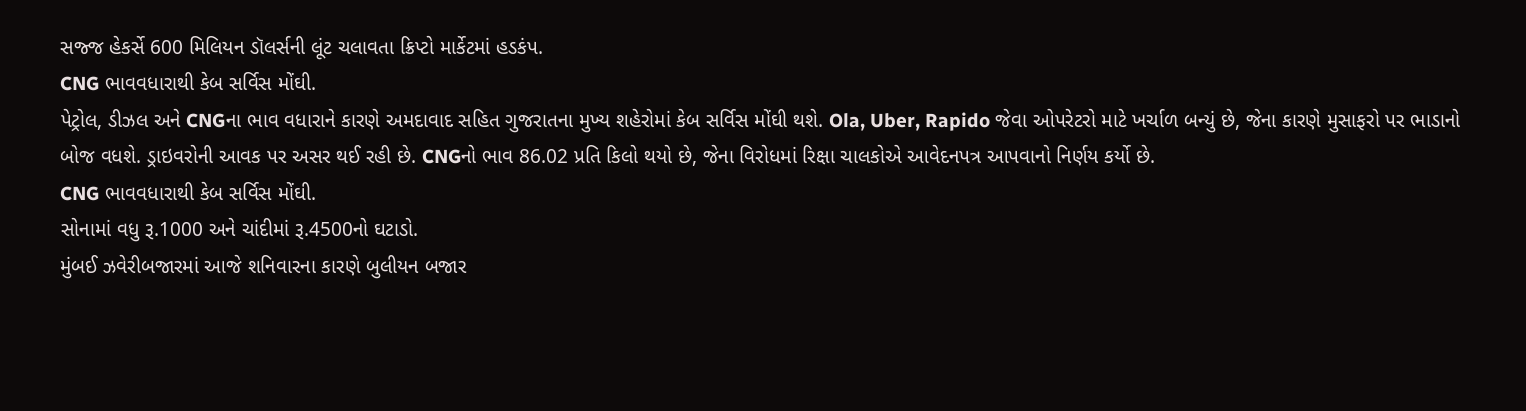સજ્જ હેકર્સે 600 મિલિયન ડૉલર્સની લૂંટ ચલાવતા ક્રિપ્ટો માર્કેટમાં હડકંપ.
CNG ભાવવધારાથી કેબ સર્વિસ મોંઘી.
પેટ્રોલ, ડીઝલ અને CNGના ભાવ વધારાને કારણે અમદાવાદ સહિત ગુજરાતના મુખ્ય શહેરોમાં કેબ સર્વિસ મોંઘી થશે. Ola, Uber, Rapido જેવા ઓપરેટરો માટે ખર્ચાળ બન્યું છે, જેના કારણે મુસાફરો પર ભાડાનો બોજ વધશે. ડ્રાઇવરોની આવક પર અસર થઈ રહી છે. CNGનો ભાવ 86.02 પ્રતિ કિલો થયો છે, જેના વિરોધમાં રિક્ષા ચાલકોએ આવેદનપત્ર આપવાનો નિર્ણય કર્યો છે.
CNG ભાવવધારાથી કેબ સર્વિસ મોંઘી.
સોનામાં વધુ રૂ.1000 અને ચાંદીમાં રૂ.4500નો ઘટાડો.
મુંબઈ ઝવેરીબજારમાં આજે શનિવારના કારણે બુલીયન બજાર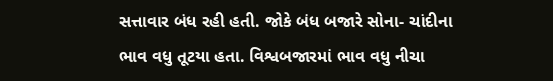સત્તાવાર બંધ રહી હતી. જોકે બંધ બજારે સોના- ચાંદીના ભાવ વધુ તૂટયા હતા. વિશ્વબજારમાં ભાવ વધુ નીચા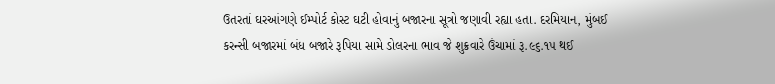ઉતરતાં ઘરઆંગણે ઈમ્પોર્ટ કોસ્ટ ઘટી હોવાનું બજારના સૂત્રો જણાવી રહ્યા હતા. દરમિયાન, મુંબઈ કરન્સી બજારમાં બંધ બજારે રૂપિયા સામે ડોલરના ભાવ જે શુક્રવારે ઉંચામાં રૂ.૯૬.૧૫ થઈ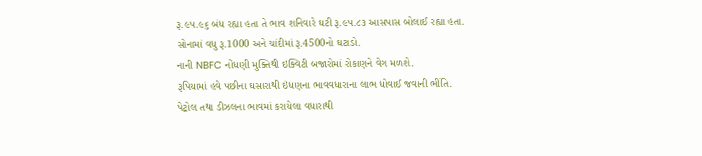રૂ.૯૫.૯૬ બંધ રહ્યા હતા તે ભાવ શનિવારે ઘટી રૂ.૯૫.૮૩ આસપાસ બોલાઈ રહ્યા હતા.
સોનામાં વધુ રૂ.1000 અને ચાંદીમાં રૂ.4500નો ઘટાડો.
નાની NBFC નોંધણી મુક્તિથી ઇક્વિટી બજારોમાં રોકાણને વેગ મળશે.
રૂપિયામાં હવે પછીના ઘસારાથી ઇંધણના ભાવવધારાના લાભ ધોવાઈ જવાની ભીંતિ.
પેટ્રોલ તથા ડીઝલના ભાવમાં કરાયેલા વધારાથી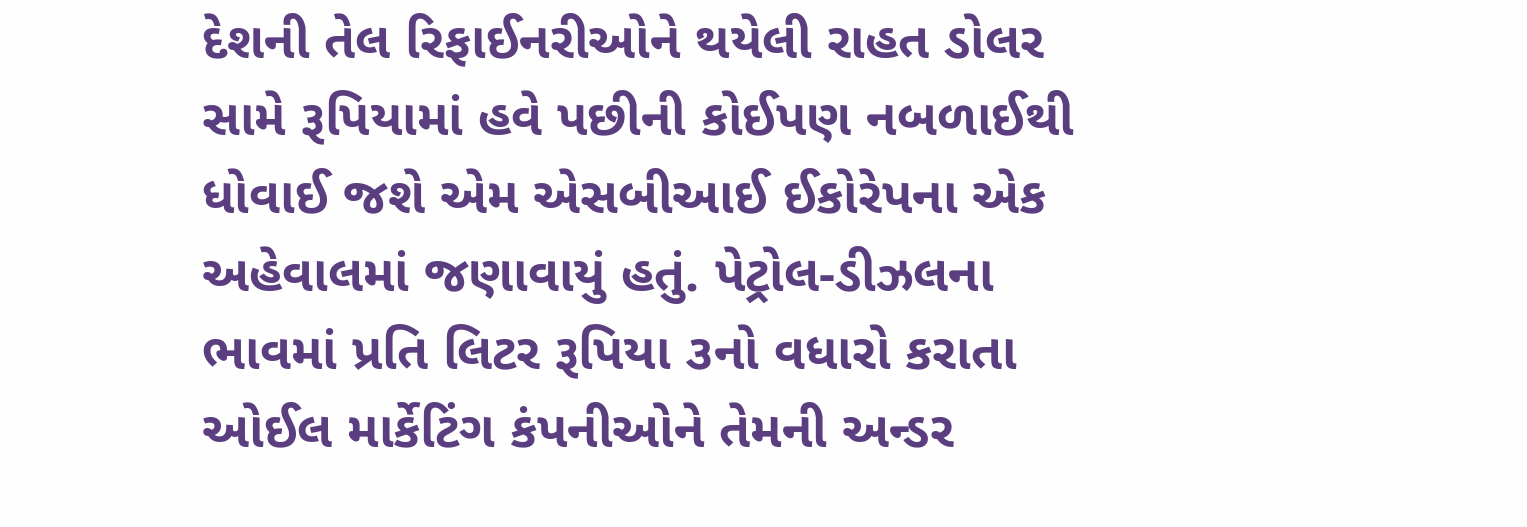દેશની તેલ રિફાઈનરીઓને થયેલી રાહત ડોલર સામે રૂપિયામાં હવે પછીની કોઈપણ નબળાઈથી ધોવાઈ જશે એમ એસબીઆઈ ઈકોરેપના એક અહેવાલમાં જણાવાયું હતું. પેટ્રોલ-ડીઝલના ભાવમાં પ્રતિ લિટર રૂપિયા ૩નો વધારો કરાતા ઓઈલ માર્કેટિંગ કંપનીઓને તેમની અન્ડર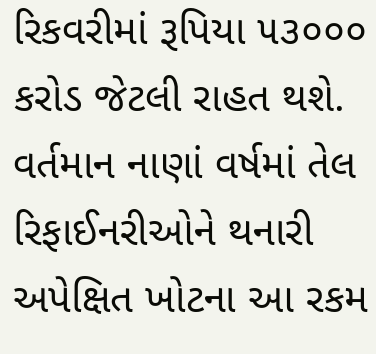રિકવરીમાં રૂપિયા ૫૩૦૦૦ કરોડ જેટલી રાહત થશે. વર્તમાન નાણાં વર્ષમાં તેલ રિફાઈનરીઓને થનારી અપેક્ષિત ખોટના આ રકમ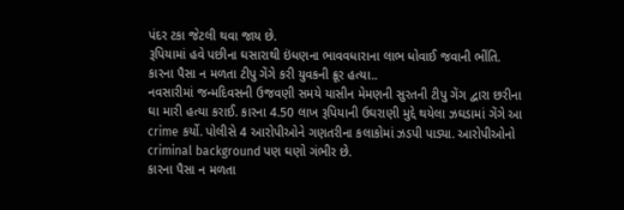પંદર ટકા જેટલી થવા જાય છે.
રૂપિયામાં હવે પછીના ઘસારાથી ઇંધણના ભાવવધારાના લાભ ધોવાઈ જવાની ભીંતિ.
કારના પૈસા ન મળતા ટીપુ ગેંગે કરી યુવકની ક્રૂર હત્યા..
નવસારીમાં જન્મદિવસની ઉજવણી સમયે યાસીન મેમણની સુરતની ટીપુ ગેંગ દ્વારા છરીના ઘા મારી હત્યા કરાઈ. કારના 4.50 લાખ રૂપિયાની ઉઘરાણી મુદ્દે થયેલા ઝઘડામાં ગેંગે આ crime કર્યો. પોલીસે 4 આરોપીઓને ગણતરીના કલાકોમાં ઝડપી પાડ્યા. આરોપીઓનો criminal background પણ ઘણો ગંભીર છે.
કારના પૈસા ન મળતા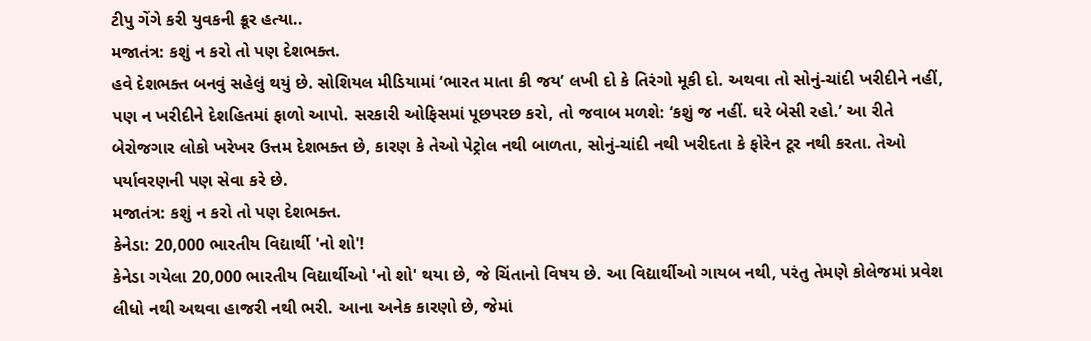ટીપુ ગેંગે કરી યુવકની ક્રૂર હત્યા..
મજાતંત્ર: કશું ન કરો તો પણ દેશભક્ત.
હવે દેશભક્ત બનવું સહેલું થયું છે. સોશિયલ મીડિયામાં ‘ભારત માતા કી જય’ લખી દો કે તિરંગો મૂકી દો. અથવા તો સોનું-ચાંદી ખરીદીને નહીં, પણ ન ખરીદીને દેશહિતમાં ફાળો આપો. સરકારી ઓફિસમાં પૂછપરછ કરો, તો જવાબ મળશે: ‘કશું જ નહીં. ઘરે બેસી રહો.’ આ રીતે બેરોજગાર લોકો ખરેખર ઉત્તમ દેશભક્ત છે, કારણ કે તેઓ પેટ્રોલ નથી બાળતા, સોનું-ચાંદી નથી ખરીદતા કે ફોરેન ટૂર નથી કરતા. તેઓ પર્યાવરણની પણ સેવા કરે છે.
મજાતંત્ર: કશું ન કરો તો પણ દેશભક્ત.
કેનેડા: 20,000 ભારતીય વિદ્યાર્થી 'નો શો'!
કેનેડા ગયેલા 20,000 ભારતીય વિદ્યાર્થીઓ 'નો શો' થયા છે, જે ચિંતાનો વિષય છે. આ વિદ્યાર્થીઓ ગાયબ નથી, પરંતુ તેમણે કોલેજમાં પ્રવેશ લીધો નથી અથવા હાજરી નથી ભરી. આના અનેક કારણો છે, જેમાં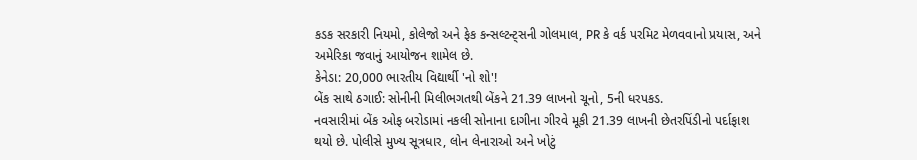કડક સરકારી નિયમો, કોલેજો અને ફેક કન્સલ્ટન્ટ્સની ગોલમાલ, PR કે વર્ક પરમિટ મેળવવાનો પ્રયાસ, અને અમેરિકા જવાનું આયોજન શામેલ છે.
કેનેડા: 20,000 ભારતીય વિદ્યાર્થી 'નો શો'!
બેંક સાથે ઠગાઈ: સોનીની મિલીભગતથી બેંકને 21.39 લાખનો ચૂનો, 5ની ધરપકડ.
નવસારીમાં બેંક ઓફ બરોડામાં નકલી સોનાના દાગીના ગીરવે મૂકી 21.39 લાખની છેતરપિંડીનો પર્દાફાશ થયો છે. પોલીસે મુખ્ય સૂત્રધાર, લોન લેનારાઓ અને ખોટું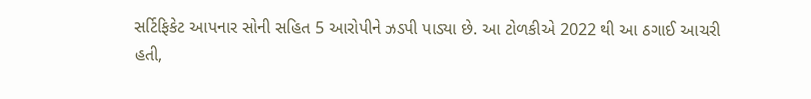સર્ટિફિકેટ આપનાર સોની સહિત 5 આરોપીને ઝડપી પાડ્યા છે. આ ટોળકીએ 2022 થી આ ઠગાઈ આચરી હતી,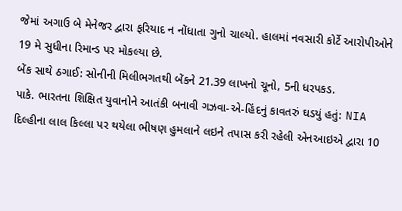જેમાં અગાઉ બે મેનેજર દ્વારા ફરિયાદ ન નોંધાતા ગુનો ચાલ્યો. હાલમાં નવસારી કોર્ટે આરોપીઓને 19 મે સુધીના રિમાન્ડ પર મોકલ્યા છે.
બેંક સાથે ઠગાઈ: સોનીની મિલીભગતથી બેંકને 21.39 લાખનો ચૂનો, 5ની ધરપકડ.
પાકે. ભારતના શિક્ષિત યુવાનોને આતંકી બનાવી ગઝવા-એ-હિંદનું કાવતરું ઘડયું હતું: NIA
દિલ્હીના લાલ કિલ્લા પર થયેલા ભીષણ હુમલાને લઇને તપાસ કરી રહેલી એનઆઇએ દ્વારા 10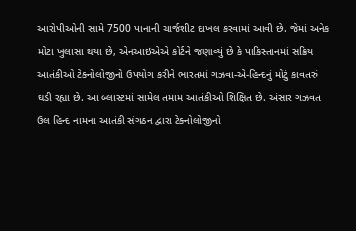આરોપીઓની સામે 7500 પાનાની ચાર્જશીટ દાખલ કરવામાં આવી છે. જેમાં અનેક મોટા ખુલાસા થયા છે, એનઆઇએએ કોર્ટને જણાવ્યું છે કે પાકિસ્તાનમાં સક્રિય આતંકીઓ ટેક્નોલોજીનો ઉપયોગ કરીને ભારતમાં ગઝવા-એ-હિન્દનું મોટું કાવતરું ઘડી રહ્યા છે. આ બ્લાસ્ટમાં સામેલ તમામ આતંકીઓ શિક્ષિત છે. અંસાર ગઝવત ઉલ હિન્દ નામના આતંકી સંગઠન દ્વારા ટેક્નોલોજીનો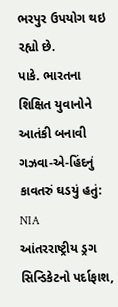ભરપુર ઉપયોગ થઇ રહ્યો છે.
પાકે. ભારતના શિક્ષિત યુવાનોને આતંકી બનાવી ગઝવા-એ-હિંદનું કાવતરું ઘડયું હતું: NIA
આંતરરાષ્ટ્રીય ડ્રગ સિન્ડિકેટનો પર્દાફાશ,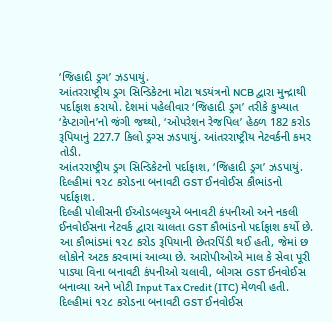‘જિહાદી ડ્રગ’ ઝડપાયું.
આંતરરાષ્ટ્રીય ડ્રગ સિન્ડિકેટના મોટા ષડયંત્રનો NCB દ્વારા મુન્દ્રાથી પર્દાફાશ કરાયો. દેશમાં પહેલીવાર ‘જિહાદી ડ્રગ’ તરીકે કુખ્યાત ‘કેપ્ટાગોન’નો જંગી જથ્થો, ‘ઓપરેશન રેજપિલ’ હેઠળ 182 કરોડ રૂપિયાનું 227.7 કિલો ડ્રગ્સ ઝડપાયું. આંતરરાષ્ટ્રીય નેટવર્કની કમર તોડી.
આંતરરાષ્ટ્રીય ડ્રગ સિન્ડિકેટનો પર્દાફાશ, ‘જિહાદી ડ્રગ’ ઝડપાયું.
દિલ્હીમાં ૧૨૮ કરોડના બનાવટી GST ઈનવોઈસ કૌભાંડનો પર્દાફાશ.
દિલ્હી પોલીસની ઈઓડબલ્યુએ બનાવટી કંપનીઓ અને નકલી ઈનવોઈસના નેટવર્ક દ્વારા ચાલતા GST કૌભાંડનો પર્દાફાશ કર્યો છે. આ કૌભાંડમાં ૧૨૮ કરોડ રૂપિયાની છેતરપિંડી થઈ હતી, જેમાં છ લોકોને અટક કરવામાં આવ્યા છે. આરોપીઓએ માલ કે સેવા પૂરી પાડ્યા વિના બનાવટી કંપનીઓ ચલાવી, બોગસ GST ઈનવોઈસ બનાવ્યા અને ખોટી Input Tax Credit (ITC) મેળવી હતી.
દિલ્હીમાં ૧૨૮ કરોડના બનાવટી GST ઈનવોઈસ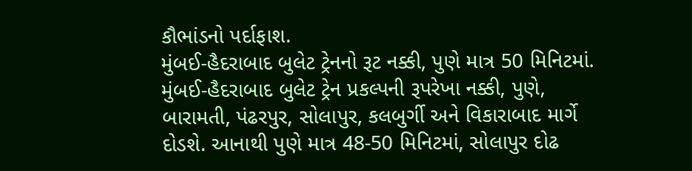કૌભાંડનો પર્દાફાશ.
મુંબઈ-હૈદરાબાદ બુલેટ ટ્રેનનો રૂટ નક્કી, પુણે માત્ર 50 મિનિટમાં.
મુંબઈ-હૈદરાબાદ બુલેટ ટ્રેન પ્રકલ્પની રૂપરેખા નક્કી, પુણે, બારામતી, પંઢરપુર, સોલાપુર, કલબુર્ગી અને વિકારાબાદ માર્ગે દોડશે. આનાથી પુણે માત્ર 48-50 મિનિટમાં, સોલાપુર દોઢ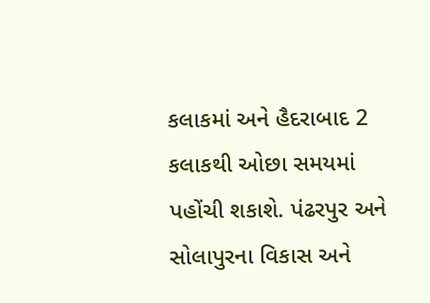કલાકમાં અને હૈદરાબાદ 2 કલાકથી ઓછા સમયમાં પહોંચી શકાશે. પંઢરપુર અને સોલાપુરના વિકાસ અને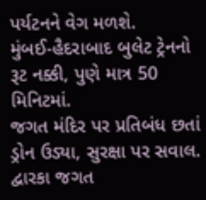પર્યટનને વેગ મળશે.
મુંબઈ-હૈદરાબાદ બુલેટ ટ્રેનનો રૂટ નક્કી, પુણે માત્ર 50 મિનિટમાં.
જગત મંદિર પર પ્રતિબંધ છતાં ડ્રોન ઉડ્યા, સુરક્ષા પર સવાલ.
દ્વારકા જગત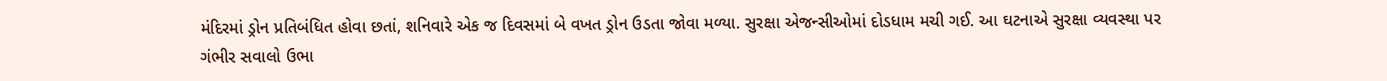મંદિરમાં ડ્રોન પ્રતિબંધિત હોવા છતાં, શનિવારે એક જ દિવસમાં બે વખત ડ્રોન ઉડતા જોવા મળ્યા. સુરક્ષા એજન્સીઓમાં દોડધામ મચી ગઈ. આ ઘટનાએ સુરક્ષા વ્યવસ્થા પર ગંભીર સવાલો ઉભા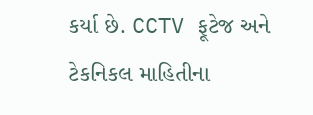કર્યા છે. CCTV ફૂટેજ અને ટેકનિકલ માહિતીના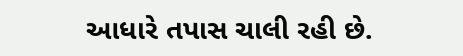આધારે તપાસ ચાલી રહી છે.